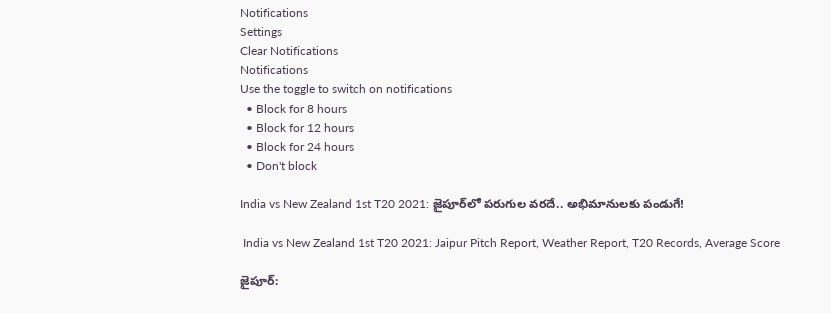Notifications
Settings
Clear Notifications
Notifications
Use the toggle to switch on notifications
  • Block for 8 hours
  • Block for 12 hours
  • Block for 24 hours
  • Don't block

India vs New Zealand 1st T20 2021: జైపూర్‌లో పరుగుల వరదే.. అభిమానులకు పండుగే!

 India vs New Zealand 1st T20 2021: Jaipur Pitch Report, Weather Report, T20 Records, Average Score

జైపూర్: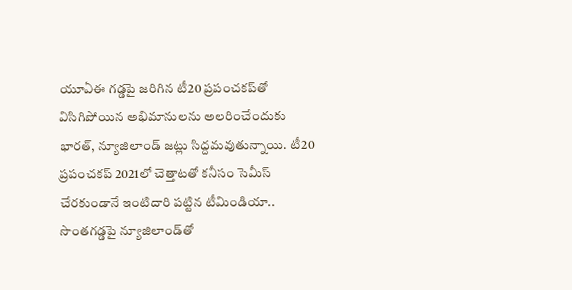యూఏఈ గడ్డపై జరిగిన టీ20 ప్రపంచకప్‌తో విసిగిపోయిన అభిమానులను అలరించేందుకు భారత్, న్యూజిలాండ్ జట్లు సిద్దమవుతున్నాయి. టీ20 ప్రపంచకప్‌ 2021లో చెత్తాటతో కనీసం సెమీస్ చేరకుండానే ఇంటిదారి పట్టిన టీమిండియా.. సొంతగడ్డపై న్యూజిలాండ్‌తో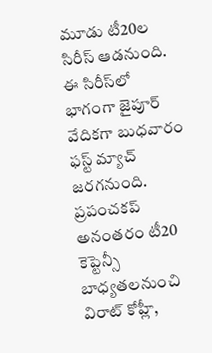మూడు టీ20ల సిరీస్ ఆడనుంది. ఈ సిరీస్‌లో భాగంగా జైపూర్ వేదికగా బుధవారం ఫస్ట్ మ్యాచ్ జరగనుంది. ప్రపంచకప్ అనంతరం టీ20 కెప్టెన్సీ బాధ్యతలనుంచి విరాట్ కోహ్లీ,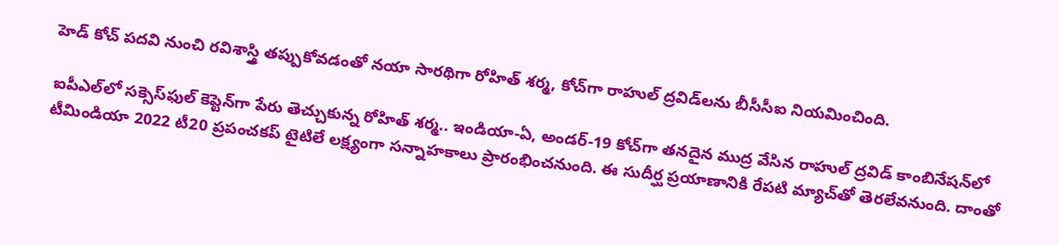హెడ్ కోచ్ పదవి నుంచి రవిశాస్త్రి తప్పుకోవడంతో నయా సారథిగా రోహిత్ శర్మ, కోచ్‌గా రాహుల్ ద్రవిడ్‌లను బీసీసీఐ నియమించింది.

ఐపీఎల్‌లో సక్సెస్‌ఫుల్ కెప్టెన్‌గా పేరు తెచ్చుకున్న రోహిత్ శర్మ.. ఇండియా-ఏ, అండర్-19 కోచ్‌గా తనదైన ముద్ర వేసిన రాహుల్ ద్రవిడ్ కాంబినేషన్‌లో టీమిండియా 2022 టీ20 ప్రపంచకప్ టైటిలే లక్ష్యంగా సన్నాహకాలు ప్రారంభించనుంది. ఈ సుదీర్ఘ ప్రయాణానికి రేపటి మ్యాచ్‌తో తెరలేవనుంది. దాంతో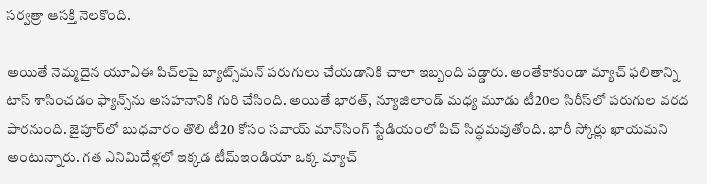సర్వత్రా ఆసక్తి నెలకొంది.

అయితే నెమ్మదైన యూఏఈ పిచ్‌లపై బ్యాట్స్‌మన్ పరుగులు చేయడానికి చాలా ఇబ్బంది పడ్డారు. అంతేకాకుండా మ్యాచ్ ఫలితాన్ని టాస్ శాసించడం ఫ్యాన్స్‌ను అసహనానికి గురి చేసింది. అయితే భారత్‌, న్యూజిలాండ్‌ మధ్య మూడు టీ20ల సిరీస్‌లో పరుగుల వరద పారనుంది. జైపూర్‌లో బుధవారం తొలి టీ20 కోసం సవాయ్‌ మాన్‌సింగ్‌ స్టేడియంలో పిచ్‌ సిద్ధమవుతోంది. భారీ స్కోర్లు ఖాయమని అంటున్నారు. గత ఎనిమిదేళ్లలో ఇక్కడ టీమ్‌ఇండియా ఒక్క మ్యాచ్‌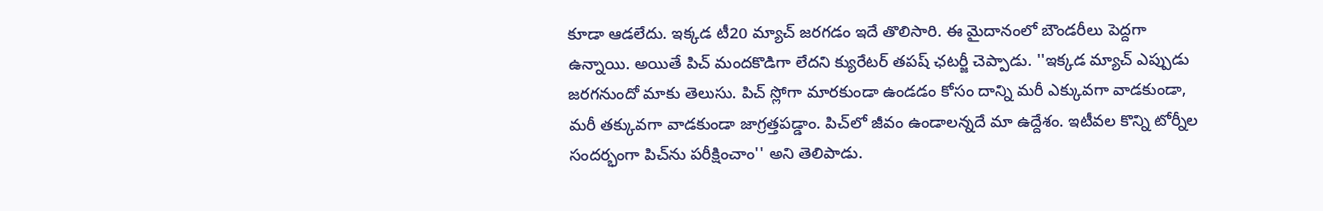కూడా ఆడలేదు. ఇక్కడ టీ20 మ్యాచ్‌ జరగడం ఇదే తొలిసారి. ఈ మైదానంలో బౌండరీలు పెద్దగా ఉన్నాయి. అయితే పిచ్‌ మందకొడిగా లేదని క్యురేటర్‌ తపష్‌ ఛటర్జీ చెప్పాడు. ''ఇక్కడ మ్యాచ్‌ ఎప్పుడు జరగనుందో మాకు తెలుసు. పిచ్‌ స్లోగా మారకుండా ఉండడం కోసం దాన్ని మరీ ఎక్కువగా వాడకుండా, మరీ తక్కువగా వాడకుండా జాగ్రత్తపడ్డాం. పిచ్‌లో జీవం ఉండాలన్నదే మా ఉద్దేశం. ఇటీవల కొన్ని టోర్నీల సందర్భంగా పిచ్‌ను పరీక్షించాం'' అని తెలిపాడు.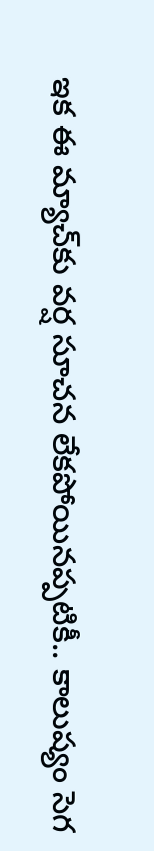ఇక ఈ మ్యాచ్‌కు వర్ష సూచన లేకపోయినప్పటికీ.. కాలుష్యం సెగ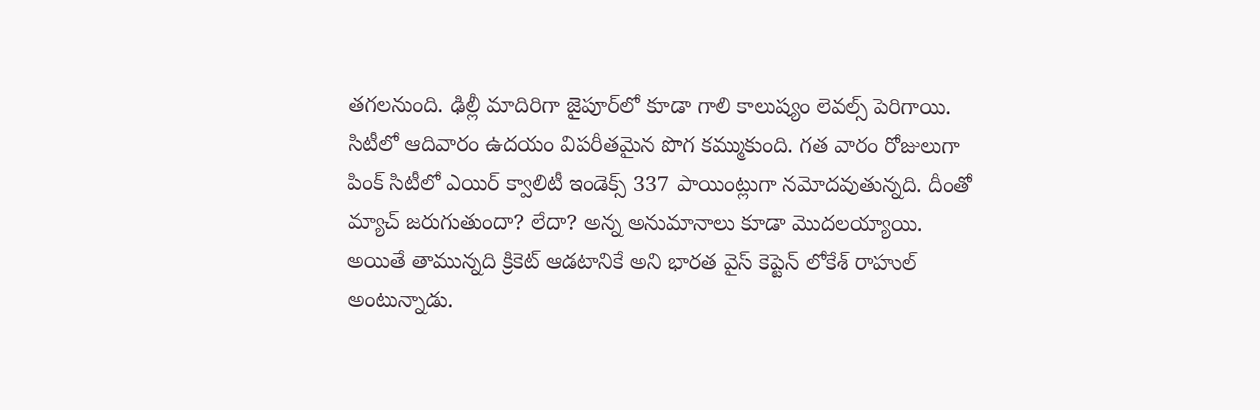తగలనుంది. ఢిల్లీ మాదిరిగా జైపూర్‌లో కూడా గాలి కాలుష్యం లెవల్స్ పెరిగాయి. సిటీలో ఆదివారం ఉదయం విపరీతమైన పొగ కమ్ముకుంది. గత వారం రోజులుగా పింక్ సిటీలో ఎయిర్ క్వాలిటీ ఇండెక్స్ 337 పాయింట్లుగా నమోదవుతున్నది. దీంతో మ్యాచ్ జరుగుతుందా? లేదా? అన్న అనుమానాలు కూడా మొదలయ్యాయి. అయితే తామున్నది క్రికెట్ ఆడటానికే అని భారత వైస్ కెప్టెన్ లోకేశ్ రాహుల్ అంటున్నాడు.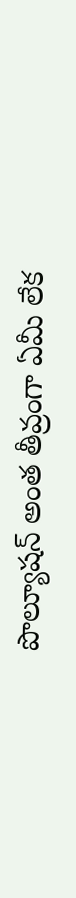పొల్యూషన్ అంత తీవ్రంగా ఏమీ లేక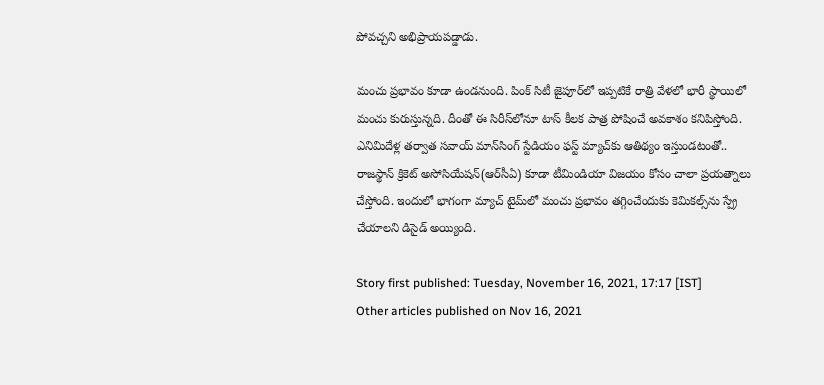పోవచ్చని అభిప్రాయపడ్డాడు.

మంచు ప్రభావం కూడా ఉండనుంది. పింక్ సిటీ జైపూర్‌లో ఇప్పటికే రాత్రి వేళలో భారీ స్థాయిలో మంచు కురుస్తున్నది. దీంతో ఈ సిరీస్‌లోనూ టాస్ కీలక పాత్ర పోషించే అవకాశం కనిపిస్తోంది. ఎనిమిదేళ్ల తర్వాత సవాయ్ మాన్‌సింగ్ స్టేడియం ఫస్ట్ మ్యాచ్‌కు ఆతిథ్యం ఇస్తుండటంతో.. రాజస్థాన్ క్రికెట్ అసోసియేషన్(ఆర్‌సీఏ) కూడా టీమిండియా విజయం కోసం చాలా ప్రయత్నాలు చేస్తోంది. ఇందులో భాగంగా మ్యాచ్ టైమ్‌లో మంచు ప్రభావం తగ్గించేందుకు కెమికల్స్‌ను స్ప్రే చేయాలని డిసైడ్ అయ్యింది.

Story first published: Tuesday, November 16, 2021, 17:17 [IST]
Other articles published on Nov 16, 2021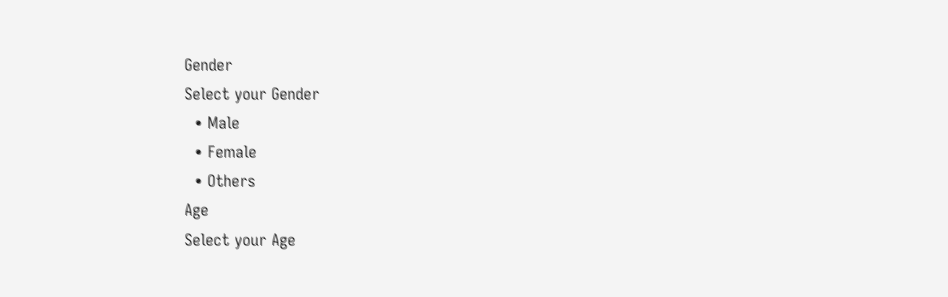Gender
Select your Gender
  • Male
  • Female
  • Others
Age
Select your Age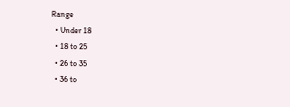Range
  • Under 18
  • 18 to 25
  • 26 to 35
  • 36 to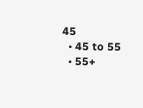45
  • 45 to 55
  • 55+